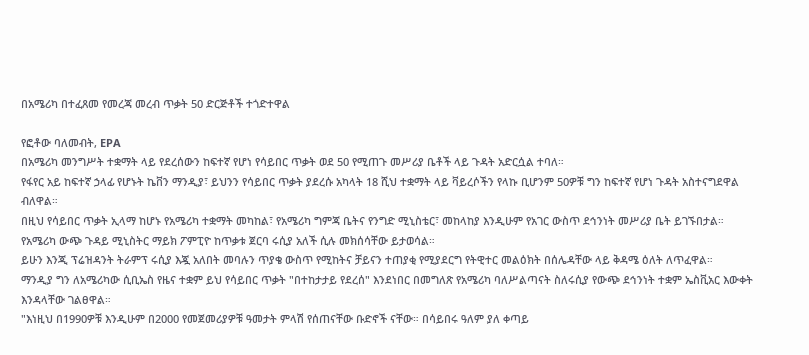በአሜሪካ በተፈጸመ የመረጃ መረብ ጥቃት 50 ድርጅቶች ተጎድተዋል

የፎቶው ባለመብት, EPA
በአሜሪካ መንግሥት ተቋማት ላይ የደረሰውን ከፍተኛ የሆነ የሳይበር ጥቃት ወደ 50 የሚጠጉ መሥሪያ ቤቶች ላይ ጉዳት አድርሷል ተባለ።
የፋየር አይ ከፍተኛ ኃላፊ የሆኑት ኬቨን ማንዲያ፣ ይህንን የሳይበር ጥቃት ያደረሱ አካላት 18 ሺህ ተቋማት ላይ ቫይረሶችን የላኩ ቢሆንም 50ዎቹ ግን ከፍተኛ የሆነ ጉዳት አስተናግደዋል ብለዋል።
በዚህ የሳይበር ጥቃት ኢላማ ከሆኑ የአሜሪካ ተቋማት መካከል፣ የአሜሪካ ግምጃ ቤትና የንግድ ሚኒስቴር፣ መከላከያ እንዲሁም የአገር ውስጥ ደኅንነት መሥሪያ ቤት ይገኙበታል።
የአሜሪካ ውጭ ጉዳይ ሚኒስትር ማይክ ፖምፒዮ ከጥቃቱ ጀርባ ሩሲያ አለች ሲሉ መክሰሳቸው ይታወሳል።
ይሁን እንጂ ፕሬዝዳንት ትራምፕ ሩሲያ እጇ አለበት መባሉን ጥያቄ ውስጥ የሚከትና ቻይናን ተጠያቂ የሚያደርግ የትዊተር መልዕክት በሰሌዳቸው ላይ ቅዳሜ ዕለት ለጥፈዋል።
ማንዲያ ግን ለአሜሪካው ሲቢኤስ የዜና ተቋም ይህ የሳይበር ጥቃት "በተከታታይ የደረሰ" እንደነበር በመግለጽ የአሜሪካ ባለሥልጣናት ስለሩሲያ የውጭ ደኅንነት ተቋም ኤስቪአር እውቀት እንዳላቸው ገልፀዋል።
"እነዚህ በ1990ዎቹ እንዲሁም በ2000 የመጀመሪያዎቹ ዓመታት ምላሽ የሰጠናቸው ቡድኖች ናቸው። በሳይበሩ ዓለም ያለ ቀጣይ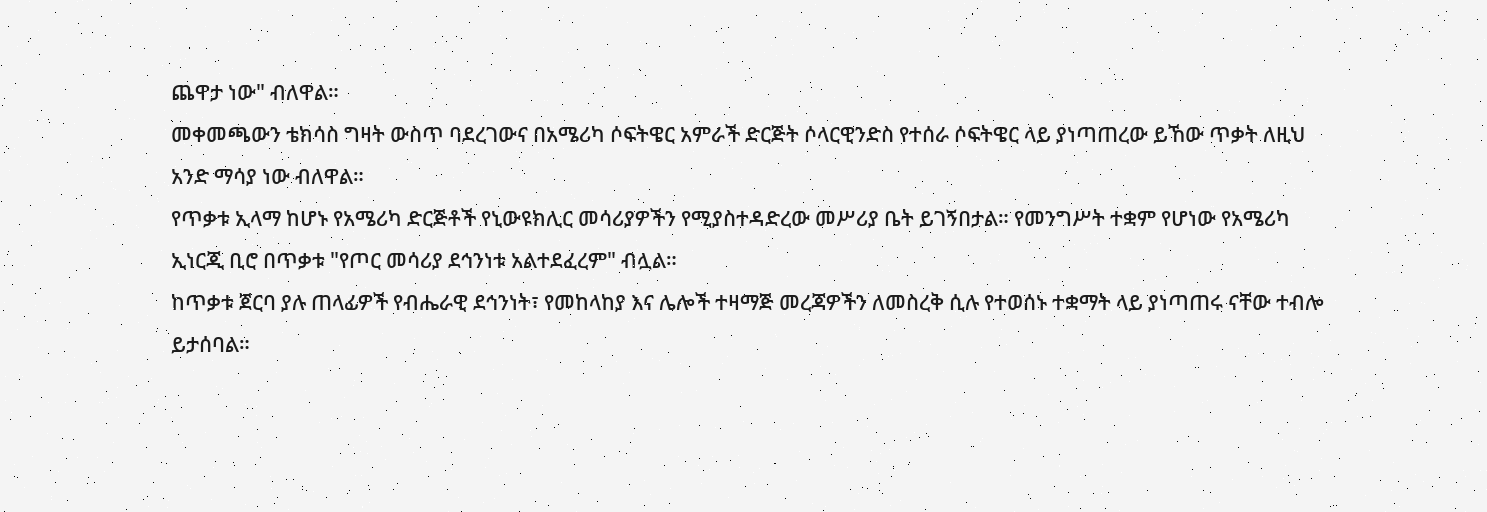ጨዋታ ነው" ብለዋል።
መቀመጫውን ቴክሳስ ግዛት ውስጥ ባደረገውና በአሜሪካ ሶፍትዌር አምራች ድርጅት ሶላርዊንድስ የተሰራ ሶፍትዌር ላይ ያነጣጠረው ይኸው ጥቃት ለዚህ አንድ ማሳያ ነው ብለዋል።
የጥቃቱ ኢላማ ከሆኑ የአሜሪካ ድርጅቶች የኒውዩክሊር መሳሪያዎችን የሚያስተዳድረው መሥሪያ ቤት ይገኝበታል። የመንግሥት ተቋም የሆነው የአሜሪካ ኢነርጂ ቢሮ በጥቃቱ "የጦር መሳሪያ ደኅንነቱ አልተደፈረም" ብሏል።
ከጥቃቱ ጀርባ ያሉ ጠላፊዎች የብሔራዊ ደኅንነት፣ የመከላከያ እና ሌሎች ተዛማጅ መረጃዎችን ለመስረቅ ሲሉ የተወሰኑ ተቋማት ላይ ያነጣጠሩ ናቸው ተብሎ ይታሰባል።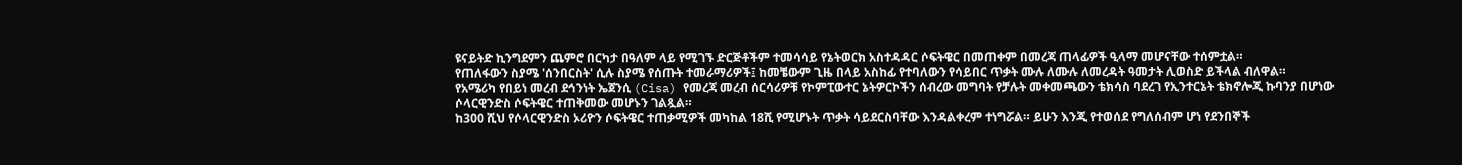ዩናይትድ ኪንግደምን ጨምሮ በርካታ በዓለም ላይ የሚገኙ ድርጅቶችም ተመሳሳይ የኔትወርክ አስተዳዳር ሶፍትዌር በመጠቀም በመረጃ ጠላፊዎች ዒላማ መሆናቸው ተሰምቷል።
የጠለፋውን ስያሜ 'ሰንበርስት' ሲሉ ስያሜ የሰጡት ተመራማሪዎች፤ ከመቼውም ጊዜ በላይ አስከፊ የተባለውን የሳይበር ጥቃት ሙሉ ለሙሉ ለመረዳት ዓመታት ሊወስድ ይችላል ብለዋል።
የአሜሪካ የበይነ መረብ ደኅንነት ኤጀንሲ (Cisa) የመረጃ መረብ ሰርሳሪዎቹ የኮምፒውተር ኔትዎርኮችን ሰብረው መግባት የቻሉት መቀመጫውን ቴክሳስ ባደረገ የኢንተርኔት ቴክኖሎጂ ኩባንያ በሆነው ሶላርዊንድስ ሶፍትዌር ተጠቅመው መሆኑን ገልጿል።
ከ300 ሺህ የሶላርዊንድስ ኦሪዮን ሶፍትዌር ተጠቃሚዎች መካከል 18ሺ የሚሆኑት ጥቃት ሳይደርስባቸው እንዳልቀረም ተነግሯል። ይሁን እንጂ የተወሰደ የግለሰብም ሆነ የደንበኞች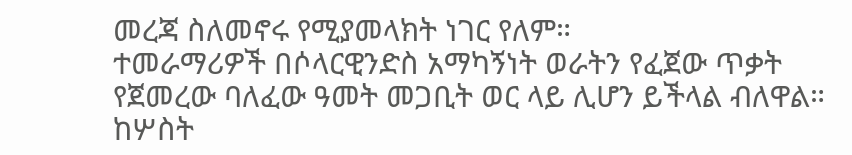መረጃ ስለመኖሩ የሚያመላክት ነገር የለም።
ተመራማሪዎች በሶላርዊንድስ አማካኝነት ወራትን የፈጀው ጥቃት የጀመረው ባለፈው ዓመት መጋቢት ወር ላይ ሊሆን ይችላል ብለዋል።
ከሦስት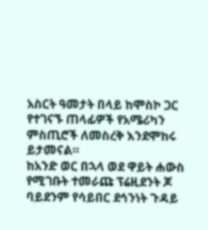አስርት ዓመታት በላይ ከሞስኮ ጋር የተገናኙ ጠላፊዎች የአሜሪካን ምስጢሮች ለመስረቅ እንደሞከሩ ይታመናል።
ከአንድ ወር በኋላ ወደ ዋይት ሐውስ የሚገቡት ተመራጩ ፕሬዚደንት ጆ ባይደንም የሳይበር ደኅንነት ጉዳይ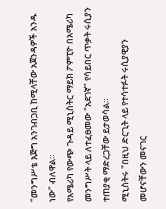"መንግሥቴ እጅግ አንገብጋቢ ከሚላቸው አጀንዳዎች አንዱ ነው" ብለዋል።
የአሜሪካ የውጭ ጉዳይ ሚኒስትር ማይክ ፖምፒዮ በአሜሪካ መንግሥት ላይ ለተፈፀመው "አደገኛ" የሳይበር ጥቃት ሩሲያን ተጠያቂ ማድረጋቸው ይታወሳል።
ሚኒስትሩ "በዚህ ድርጊት ላይ የተሳተፉት ሩሲያዊያን መሆናቸውን መናገር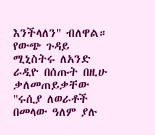እንችላለን" ብለዋል።
የውጭ ጉዳይ ሚኒስትሩ ለአንድ ራዲዮ በሰጡት በዚሁ ቃለመጠይቃቸው "ሩሲያ ለወራቶች በመላው ዓለም ያሉ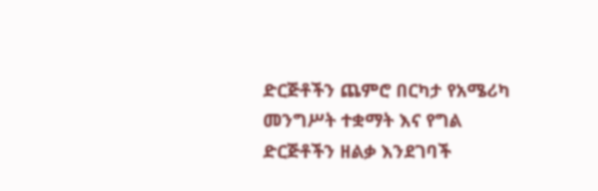ድርጅቶችን ጨምሮ በርካታ የአሜሪካ መንግሥት ተቋማት እና የግል ድርጅቶችን ዘልቃ እንደገባች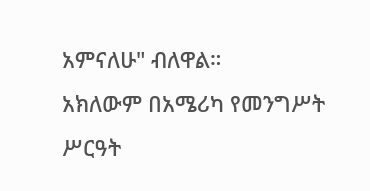አምናለሁ" ብለዋል።
አክለውም በአሜሪካ የመንግሥት ሥርዓት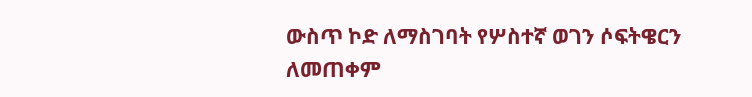ውስጥ ኮድ ለማስገባት የሦስተኛ ወገን ሶፍትዌርን ለመጠቀም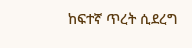ከፍተኛ ጥረት ሲደረግ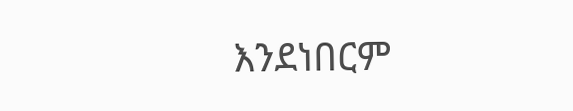እንደነበርም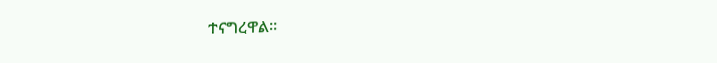ተናግረዋል።